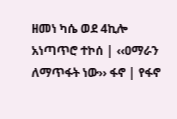ዘመነ ካሴ ወደ 4ኪሎ አነጣጥሮ ተኮሰ | ‹‹ዐማራን ለማጥፋት ነው›› ፋኖ | የፋኖ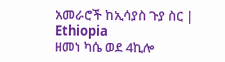አመራሮች ከኢሳያስ ጉያ ስር | Ethiopia
ዘመነ ካሴ ወደ 4ኪሎ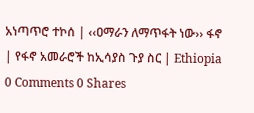አነጣጥሮ ተኮሰ | ‹‹ዐማራን ለማጥፋት ነው›› ፋኖ | የፋኖ አመራሮች ከኢሳያስ ጉያ ስር | Ethiopia
0 Comments 0 Shares